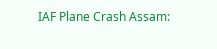IAF Plane Crash Assam: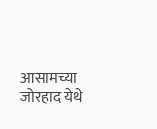आसामच्या जोरहाद येथे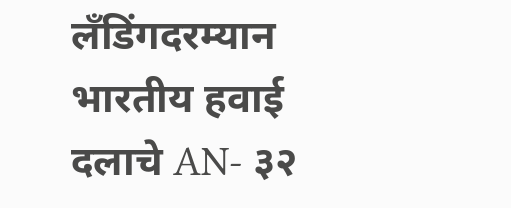लँडिंगदरम्यान भारतीय हवाई दलाचे AN- ३२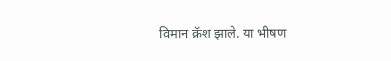विमान क्रॅश झाले. या भीषण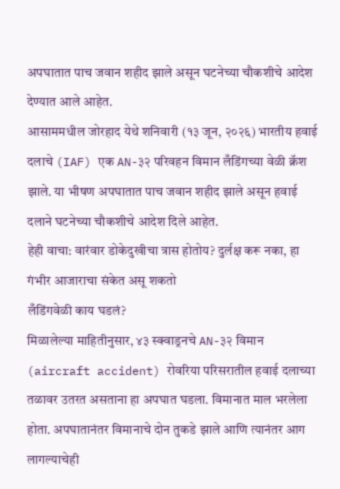अपघातात पाच जवान शहीद झाले असून घटनेच्या चौकशीचे आदेश देण्यात आले आहेत.
आसाममधील जोरहाद येथे शनिवारी (१३ जून, २०२६) भारतीय हवाई दलाचे (IAF) एक AN-३२ परिवहन विमान लँडिंगच्या वेळी क्रॅश झाले. या भीषण अपघातात पाच जवान शहीद झाले असून हवाई दलाने घटनेच्या चौकशीचे आदेश दिले आहेत.
हेही वाचा: वारंवार डोकेदुखीचा त्रास होतोय? दुर्लक्ष करू नका, हा गंभीर आजाराचा संकेत असू शकतो
लँडिंगवेळी काय घडलं?
मिळालेल्या माहितीनुसार, ४३ स्क्वाड्रनचे AN-३२ विमान (aircraft accident) रोवरिया परिसरातील हवाई दलाच्या तळावर उतरत असताना हा अपघात घडला. विमानात माल भरलेला होता. अपघातानंतर विमानाचे दोन तुकडे झाले आणि त्यानंतर आग लागल्याचेही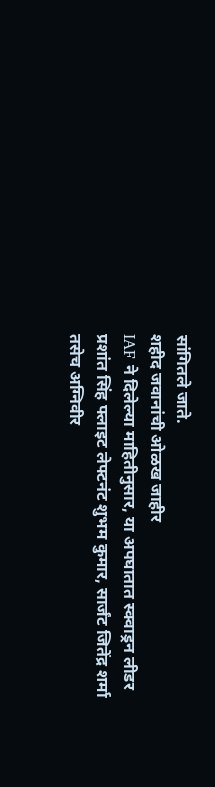सांगितले जाते.
शहीद जवानांची ओळख जाहीर
IAF ने दिलेल्या माहितीनुसार, या अपघातात स्क्वाड्रन लीडर प्रशांत सिंह फ्लाइट लेफ्टनंट शुभम कुमार, सार्जंट जितेंद्र शर्मा तसेच अग्निवीर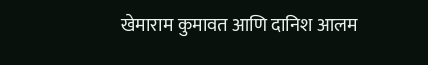खेमाराम कुमावत आणि दानिश आलम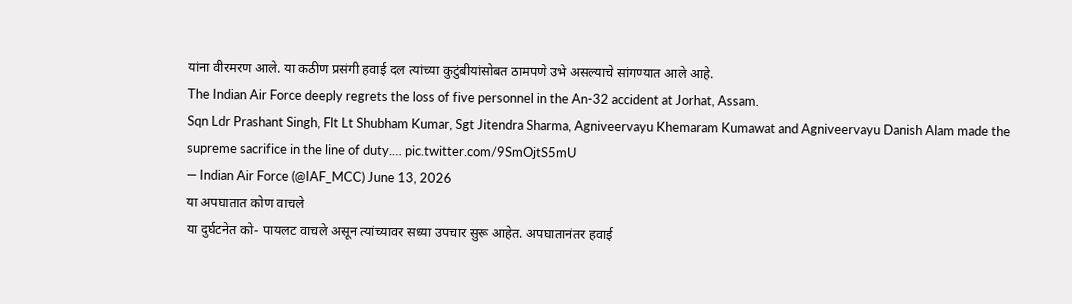यांना वीरमरण आले. या कठीण प्रसंगी हवाई दल त्यांच्या कुटुंबीयांसोबत ठामपणे उभे असल्याचे सांगण्यात आले आहे.
The Indian Air Force deeply regrets the loss of five personnel in the An-32 accident at Jorhat, Assam.
Sqn Ldr Prashant Singh, Flt Lt Shubham Kumar, Sgt Jitendra Sharma, Agniveervayu Khemaram Kumawat and Agniveervayu Danish Alam made the supreme sacrifice in the line of duty.… pic.twitter.com/9SmOjtS5mU
— Indian Air Force (@IAF_MCC) June 13, 2026
या अपघातात कोण वाचले
या दुर्घटनेत को- पायलट वाचले असून त्यांच्यावर सध्या उपचार सुरू आहेत. अपघातानंतर हवाई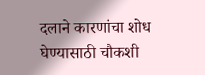दलाने कारणांचा शोध घेण्यासाठी चौकशी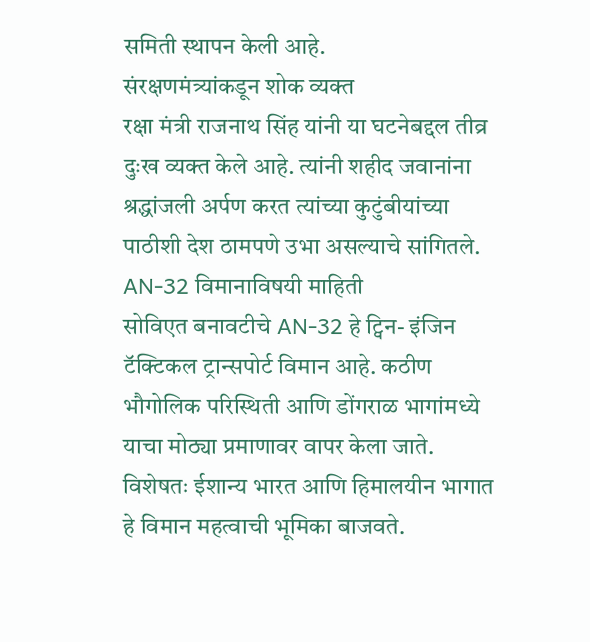समिती स्थापन केली आहे.
संरक्षणमंत्र्यांकडून शोक व्यक्त
रक्षा मंत्री राजनाथ सिंह यांनी या घटनेबद्दल तीव्र दुःख व्यक्त केले आहे. त्यांनी शहीद जवानांना श्रद्धांजली अर्पण करत त्यांच्या कुटुंबीयांच्या पाठीशी देश ठामपणे उभा असल्याचे सांगितले.
AN-32 विमानाविषयी माहिती
सोविएत बनावटीचे AN-32 हे ट्विन- इंजिन टॅक्टिकल ट्रान्सपोर्ट विमान आहे. कठीण भौगोलिक परिस्थिती आणि डोंगराळ भागांमध्ये याचा मोठ्या प्रमाणावर वापर केला जाते. विशेषतः ईशान्य भारत आणि हिमालयीन भागात हे विमान महत्वाची भूमिका बाजवते.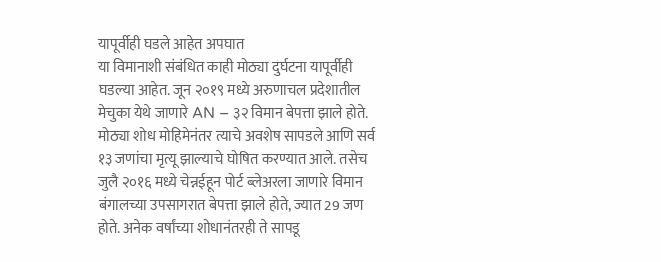यापूर्वीही घडले आहेत अपघात
या विमानाशी संबंधित काही मोठ्या दुर्घटना यापूर्वीही घडल्या आहेत. जून २०१९ मध्ये अरुणाचल प्रदेशातील मेचुका येथे जाणारे AN – ३२ विमान बेपत्ता झाले होते. मोठ्या शोध मोहिमेनंतर त्याचे अवशेष सापडले आणि सर्व १३ जणांचा मृत्यू झाल्याचे घोषित करण्यात आले. तसेच जुलै २०१६ मध्ये चेन्नईहून पोर्ट ब्लेअरला जाणारे विमान बंगालच्या उपसागरात बेपत्ता झाले होते, ज्यात 29 जण होते. अनेक वर्षांच्या शोधानंतरही ते सापडू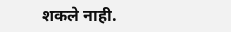शकले नाही.